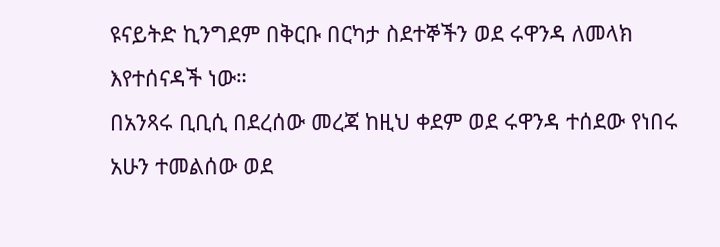ዩናይትድ ኪንግደም በቅርቡ በርካታ ስደተኞችን ወደ ሩዋንዳ ለመላክ እየተሰናዳች ነው።
በአንጻሩ ቢቢሲ በደረሰው መረጃ ከዚህ ቀደም ወደ ሩዋንዳ ተሰደው የነበሩ አሁን ተመልሰው ወደ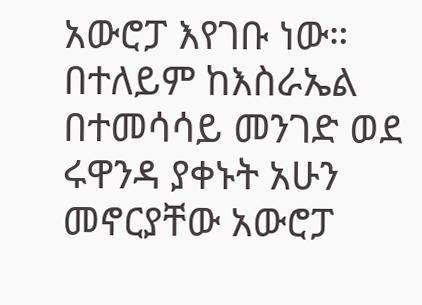አውሮፓ እየገቡ ነው። በተለይም ከእስራኤል በተመሳሳይ መንገድ ወደ ሩዋንዳ ያቀኑት አሁን መኖርያቸው አውሮፓ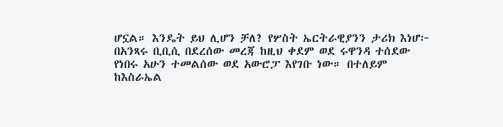ሆኗል። እንዴት ይህ ሊሆን ቻለ? የሦስት ኤርትራዊያንን ታሪክ እነሆ፦
በአንጻሩ ቢቢሲ በደረሰው መረጃ ከዚህ ቀደም ወደ ሩዋንዳ ተሰደው የነበሩ አሁን ተመልሰው ወደ አውሮፓ እየገቡ ነው። በተለይም ከእስራኤል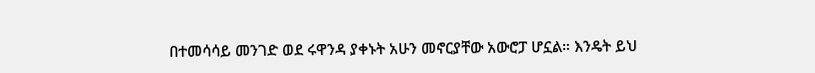በተመሳሳይ መንገድ ወደ ሩዋንዳ ያቀኑት አሁን መኖርያቸው አውሮፓ ሆኗል። እንዴት ይህ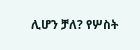ሊሆን ቻለ? የሦስት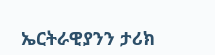ኤርትራዊያንን ታሪክ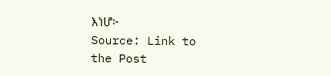እነሆ፦
Source: Link to the Post